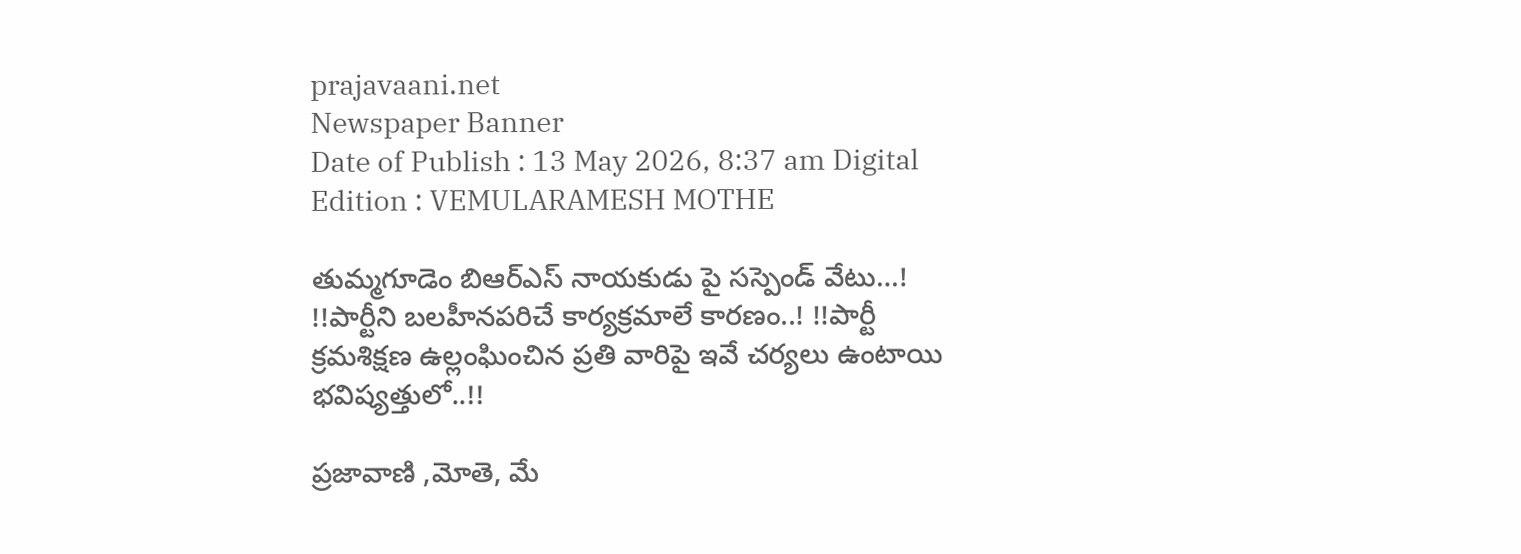prajavaani.net
Newspaper Banner
Date of Publish : 13 May 2026, 8:37 am Digital Edition : VEMULARAMESH MOTHE

తుమ్మగూడెం బిఆర్ఎస్ నాయకుడు పై సస్పెండ్ వేటు…! !!పార్టీని బలహీనపరిచే కార్యక్రమాలే కారణం..! !!పార్టీ క్రమశిక్షణ ఉల్లంఘించిన ప్రతి వారిపై ఇవే చర్యలు ఉంటాయి భవిష్యత్తులో..!!

ప్రజావాణి ,మోతె, మే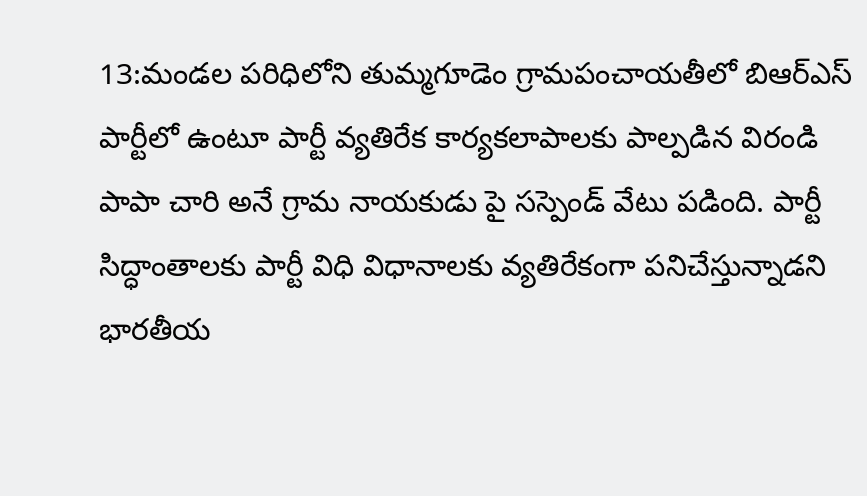13:మండల పరిధిలోని తుమ్మగూడెం గ్రామపంచాయతీలో బిఆర్ఎస్ పార్టీలో ఉంటూ పార్టీ వ్యతిరేక కార్యకలాపాలకు పాల్పడిన విరండి పాపా చారి అనే గ్రామ నాయకుడు పై సస్పెండ్ వేటు పడింది. పార్టీ సిద్ధాంతాలకు పార్టీ విధి విధానాలకు వ్యతిరేకంగా పనిచేస్తున్నాడని భారతీయ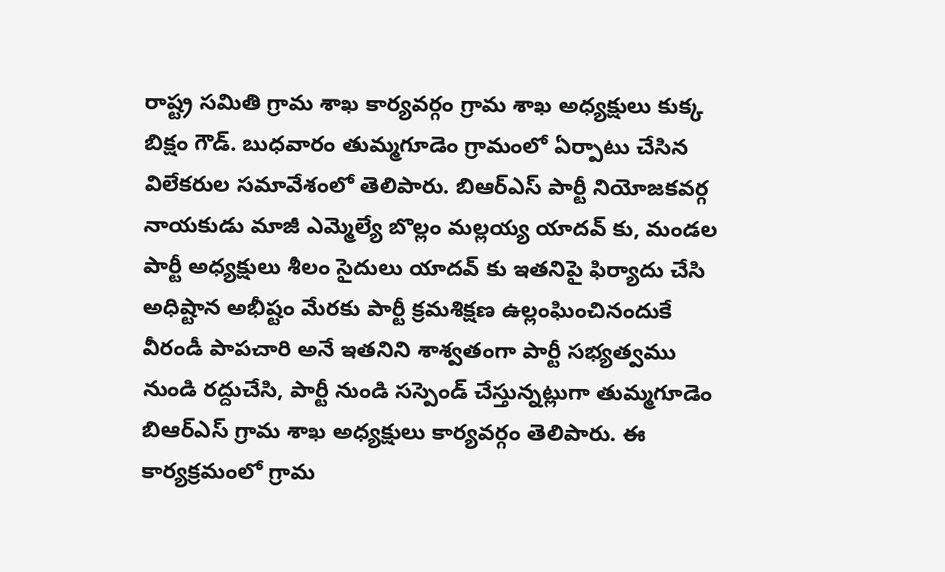రాష్ట్ర సమితి గ్రామ శాఖ కార్యవర్గం గ్రామ శాఖ అధ్యక్షులు కుక్క బిక్షం గౌడ్. బుధవారం తుమ్మగూడెం గ్రామంలో ఏర్పాటు చేసిన విలేకరుల సమావేశంలో తెలిపారు. బిఆర్ఎస్ పార్టీ నియోజకవర్గ నాయకుడు మాజీ ఎమ్మెల్యే బొల్లం మల్లయ్య యాదవ్ కు, మండల పార్టీ అధ్యక్షులు శీలం సైదులు యాదవ్ కు ఇతనిపై ఫిర్యాదు చేసి అధిష్టాన అభీష్టం మేరకు పార్టీ క్రమశిక్షణ ఉల్లంఘించినందుకే వీరండీ పాపచారి అనే ఇతనిని శాశ్వతంగా పార్టీ సభ్యత్వము నుండి రద్దుచేసి, పార్టీ నుండి సస్పెండ్ చేస్తున్నట్లుగా తుమ్మగూడెం బిఆర్ఎస్ గ్రామ శాఖ అధ్యక్షులు కార్యవర్గం తెలిపారు. ఈ కార్యక్రమంలో గ్రామ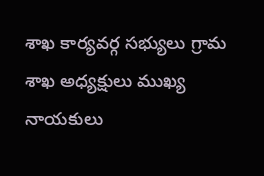శాఖ కార్యవర్గ సభ్యులు గ్రామ శాఖ అధ్యక్షులు ముఖ్య నాయకులు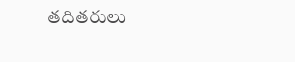తదితరులు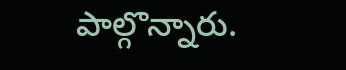పాల్గొన్నారు.